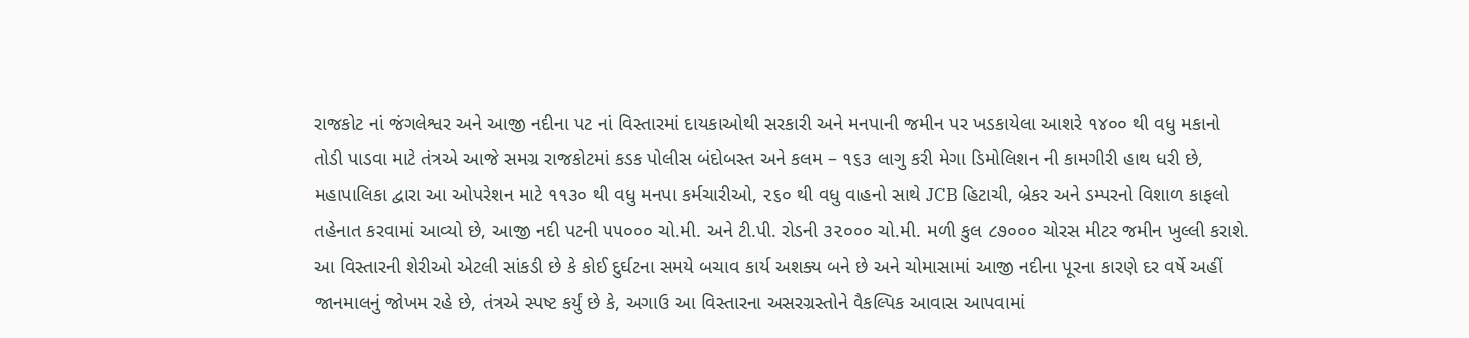રાજકોટ નાં જંગલેશ્વર અને આજી નદીના પટ નાં વિસ્તારમાં દાયકાઓથી સરકારી અને મનપાની જમીન પર ખડકાયેલા આશરે ૧૪૦૦ થી વધુ મકાનો તોડી પાડવા માટે તંત્રએ આજે સમગ્ર રાજકોટમાં કડક પોલીસ બંદોબસ્ત અને કલમ – ૧૬૩ લાગુ કરી મેગા ડિમોલિશન ની કામગીરી હાથ ધરી છે, મહાપાલિકા દ્વારા આ ઓપરેશન માટે ૧૧૩૦ થી વધુ મનપા કર્મચારીઓ, ૨૬૦ થી વધુ વાહનો સાથે JCB હિટાચી, બ્રેકર અને ડમ્પરનો વિશાળ કાફલો તહેનાત કરવામાં આવ્યો છે, આજી નદી પટની ૫૫૦૦૦ ચો.મી. અને ટી.પી. રોડની ૩૨૦૦૦ ચો.મી. મળી કુલ ૮૭૦૦૦ ચોરસ મીટર જમીન ખુલ્લી કરાશે.
આ વિસ્તારની શેરીઓ એટલી સાંકડી છે કે કોઈ દુર્ઘટના સમયે બચાવ કાર્ય અશક્ય બને છે અને ચોમાસામાં આજી નદીના પૂરના કારણે દર વર્ષે અહીં જાનમાલનું જોખમ રહે છે, તંત્રએ સ્પષ્ટ કર્યું છે કે, અગાઉ આ વિસ્તારના અસરગ્રસ્તોને વૈકલ્પિક આવાસ આપવામાં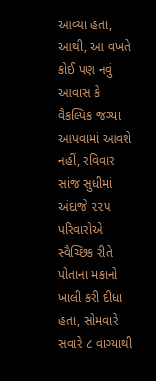આવ્યા હતા, આથી, આ વખતે કોઈ પણ નવું આવાસ કે વૈકલ્પિક જગ્યા આપવામાં આવશે નહીં, રવિવાર સાંજ સુધીમાં અંદાજે ૨૨૫ પરિવારોએ સ્વૈચ્છિક રીતે પોતાના મકાનો ખાલી કરી દીધા હતા, સોમવારે સવારે ૮ વાગ્યાથી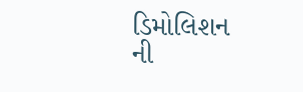ડિમોલિશન ની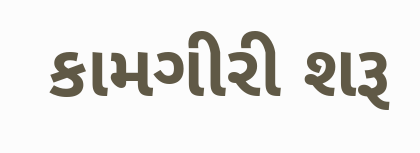કામગીરી શરૂ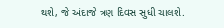થશે, જે અંદાજે ત્રણ દિવસ સુધી ચાલશે.